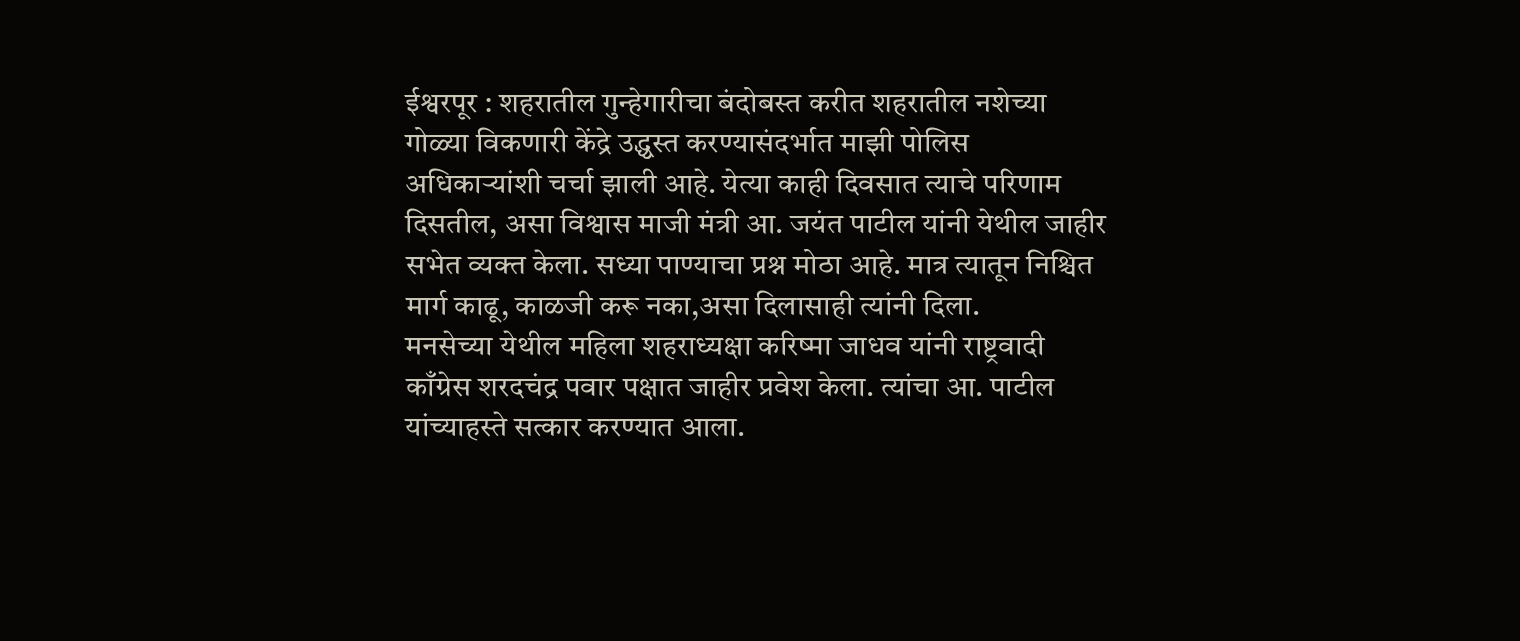ईश्वरपूर : शहरातील गुन्हेगारीचा बंदोबस्त करीत शहरातील नशेच्या गोळ्या विकणारी केंद्रे उद्ध्वस्त करण्यासंदर्भात माझी पोलिस अधिकाऱ्यांशी चर्चा झाली आहे. येत्या काही दिवसात त्याचे परिणाम दिसतील, असा विश्वास माजी मंत्री आ. जयंत पाटील यांनी येथील जाहीर सभेत व्यक्त केला. सध्या पाण्याचा प्रश्न मोठा आहे. मात्र त्यातून निश्चित मार्ग काढू, काळजी करू नका,असा दिलासाही त्यांनी दिला.
मनसेच्या येथील महिला शहराध्यक्षा करिष्मा जाधव यांनी राष्ट्रवादी काँग्रेस शरदचंद्र पवार पक्षात जाहीर प्रवेश केला. त्यांचा आ. पाटील यांच्याहस्ते सत्कार करण्यात आला.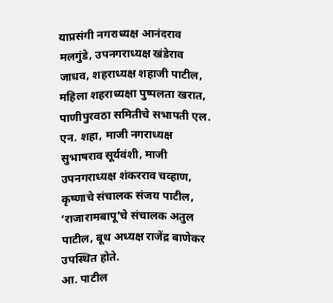याप्रसंगी नगराध्यक्ष आनंदराव मलगुंडे, उपनगराध्यक्ष खंडेराव जाधव, शहराध्यक्ष शहाजी पाटील, महिला शहराध्यक्षा पुष्पलता खरात, पाणीपुरवठा समितीचे सभापती एल. एन. शहा, माजी नगराध्यक्ष सुभाषराव सूर्यवंशी, माजी उपनगराध्यक्ष शंकरराव चव्हाण, कृष्णाचे संचालक संजय पाटील, ‘राजारामबापू’चे संचालक अतुल पाटील, बूथ अध्यक्ष राजेंद्र बाणेकर उपस्थित होते.
आ. पाटील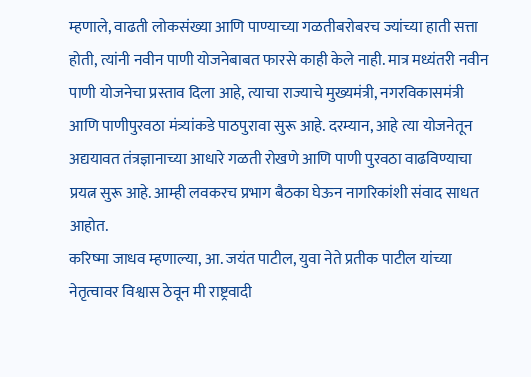म्हणाले, वाढती लोकसंख्या आणि पाण्याच्या गळतीबरोबरच ज्यांच्या हाती सत्ता होती, त्यांनी नवीन पाणी योजनेबाबत फारसे काही केले नाही. मात्र मध्यंतरी नवीन पाणी योजनेचा प्रस्ताव दिला आहे, त्याचा राज्याचे मुख्यमंत्री, नगरविकासमंत्री आणि पाणीपुरवठा मंत्र्यांकडे पाठपुरावा सुरू आहे. दरम्यान, आहे त्या योजनेतून अद्ययावत तंत्रज्ञानाच्या आधारे गळती रोखणे आणि पाणी पुरवठा वाढविण्याचा प्रयत्न सुरू आहे. आम्ही लवकरच प्रभाग बैठका घेऊन नागरिकांशी संवाद साधत आहोत.
करिष्मा जाधव म्हणाल्या, आ. जयंत पाटील, युवा नेते प्रतीक पाटील यांच्या नेतृत्वावर विश्वास ठेवून मी राष्ट्रवादी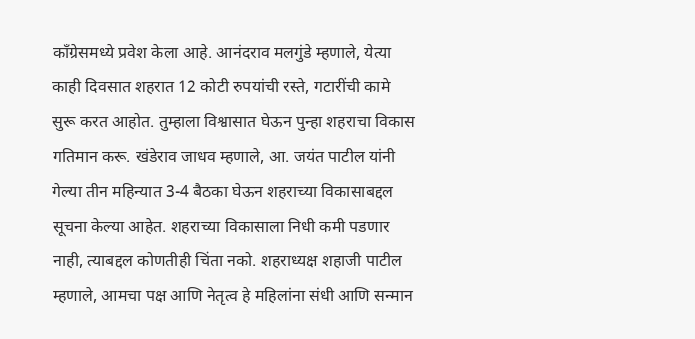काँग्रेसमध्ये प्रवेश केला आहे. आनंदराव मलगुंडे म्हणाले, येत्या काही दिवसात शहरात 12 कोटी रुपयांची रस्ते, गटारींची कामे सुरू करत आहोत. तुम्हाला विश्वासात घेऊन पुन्हा शहराचा विकास गतिमान करू. खंडेराव जाधव म्हणाले, आ. जयंत पाटील यांनी गेल्या तीन महिन्यात 3-4 बैठका घेऊन शहराच्या विकासाबद्दल सूचना केल्या आहेत. शहराच्या विकासाला निधी कमी पडणार नाही, त्याबद्दल कोणतीही चिंता नको. शहराध्यक्ष शहाजी पाटील म्हणाले, आमचा पक्ष आणि नेतृत्व हे महिलांना संधी आणि सन्मान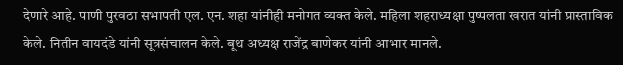देणारे आहे. पाणी पुरवठा सभापती एल. एन. शहा यांनीही मनोगत व्यक्त केले. महिला शहराध्यक्षा पुष्पलता खरात यांनी प्रास्ताविक केले. नितीन वायदंडे यांनी सूत्रसंचालन केले. बूथ अध्यक्ष राजेंद्र बाणेकर यांनी आभार मानले.